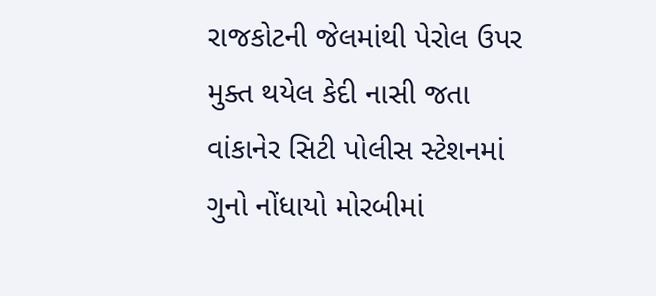રાજકોટની જેલમાંથી પેરોલ ઉપર મુક્ત થયેલ કેદી નાસી જતા વાંકાનેર સિટી પોલીસ સ્ટેશનમાં ગુનો નોંધાયો મોરબીમાં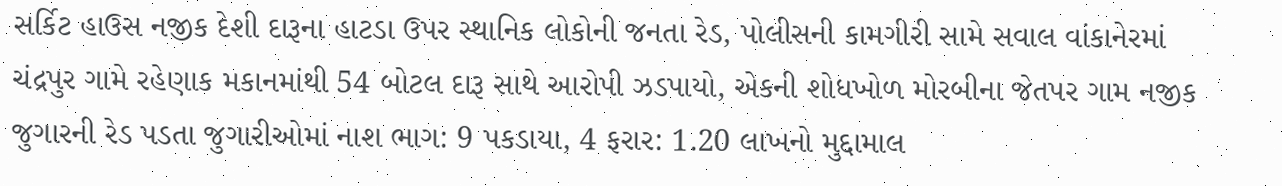સર્કિટ હાઉસ નજીક દેશી દારૂના હાટડા ઉપર સ્થાનિક લોકોની જનતા રેડ, પોલીસની કામગીરી સામે સવાલ વાંકાનેરમાં ચંદ્રપુર ગામે રહેણાક મકાનમાંથી 54 બોટલ દારૂ સાથે આરોપી ઝડપાયો, એકની શોધખોળ મોરબીના જેતપર ગામ નજીક જુગારની રેડ પડતા જુગારીઓમાં નાશ ભાગ: 9 પકડાયા, 4 ફરાર: 1.20 લાખનો મુદ્દામાલ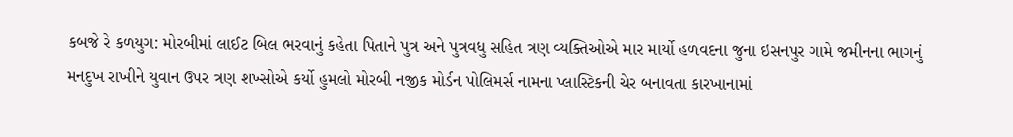કબજે રે કળયુગ: મોરબીમાં લાઈટ બિલ ભરવાનું કહેતા પિતાને પુત્ર અને પુત્રવધુ સહિત ત્રણ વ્યક્તિઓએ માર માર્યો હળવદના જુના ઇસનપુર ગામે જમીનના ભાગનું મનદુખ રાખીને યુવાન ઉપર ત્રણ શખ્સોએ કર્યો હુમલો મોરબી નજીક મોર્ડન પોલિમર્સ નામના પ્લાસ્ટિકની ચેર બનાવતા કારખાનામાં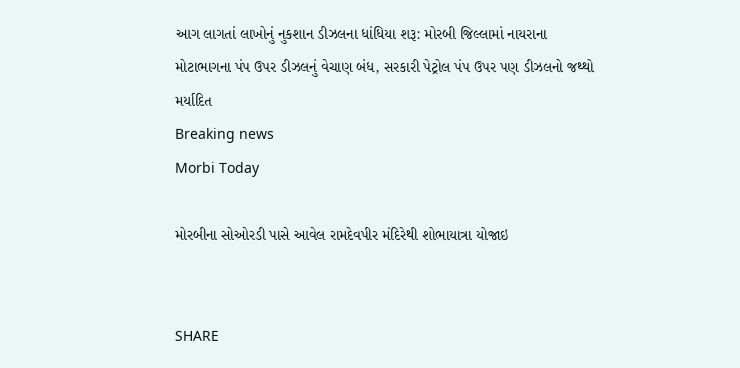આગ લાગતાં લાખોનું નુકશાન ડીઝલના ધાંધિયા શરૂ: મોરબી જિલ્લામાં નાયરાના મોટાભાગના પંપ ઉપર ડીઝલનું વેચાણ બંધ, સરકારી પેટ્રોલ પંપ ઉપર પણ ડીઝલનો જથ્થો મર્યાદિત
Breaking news
Morbi Today

મોરબીના સોઓરડી પાસે આવેલ રામદેવપીર મંદિરેથી શોભાયાત્રા યોજાઇ


SHARE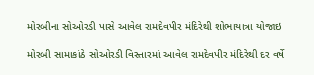મોરબીના સોઓરડી પાસે આવેલ રામદેવપીર મંદિરેથી શોભાયાત્રા યોજાઇ

મોરબી સામાકાંઠે સોઓરડી વિસ્તારમાં આવેલ રામદેવપીર મંદિરેથી દર વર્ષે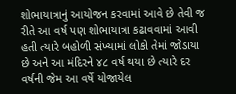શોભાયાત્રાનું આયોજન કરવામાં આવે છે તેવી જ રીતે આ વર્ષ પણ શોભાયાત્રા કઢાવવામાં આવી હતી ત્યારે બહોળી સંખ્યામાં લોકો તેમાં જોડાયા છે અને આ મંદિરને ૪૮ વર્ષ થયા છે ત્યારે દર વર્ષની જેમ આ વર્ષે યોજાયેલ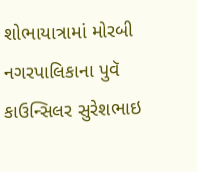શોભાયાત્રામાં મોરબી નગરપાલિકાના પુવૅ કાઉન્સિલર સુરેશભાઇ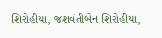શિરોહીયા, જશવંતીબેન શિરોહીયા,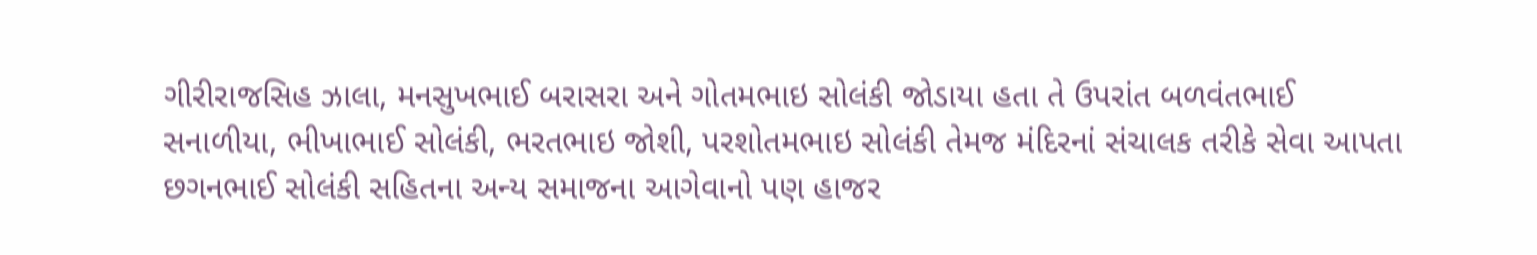ગીરીરાજસિહ ઝાલા, મનસુખભાઈ બરાસરા અને ગોતમભાઇ સોલંકી જોડાયા હતા તે ઉપરાંત બળવંતભાઈ સનાળીયા, ભીખાભાઈ સોલંકી, ભરતભાઇ જોશી, પરશોતમભાઇ સોલંકી તેમજ મંદિરનાં સંચાલક તરીકે સેવા આપતા છગનભાઈ સોલંકી સહિતના અન્ય સમાજના આગેવાનો પણ હાજર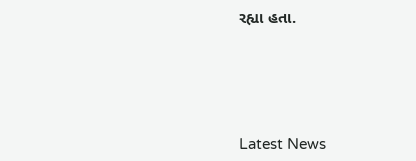રહ્યા હતા.






Latest News